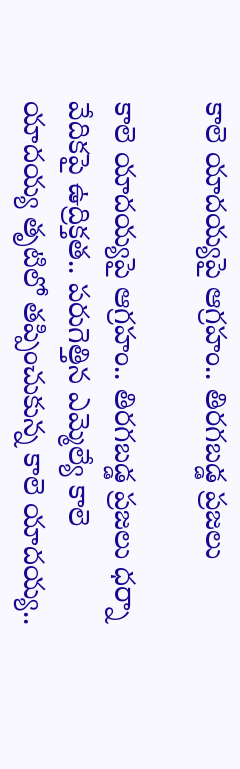కాలె యాదయ్యపై ఆగ్రహం.. తిరగబడ్డ ప్రజలు

కాలె యాదయ్యపై ఆగ్రహం.. తిరగబడ్డ ప్రజలు ధర్నా వేదికపై ఉద్రిక్తత.. పరుగెత్తిన ఎమ్మెల్యే కాలె యాదయ్య తృటిలో తప్పించుకున్న కాలె యాదయ్య..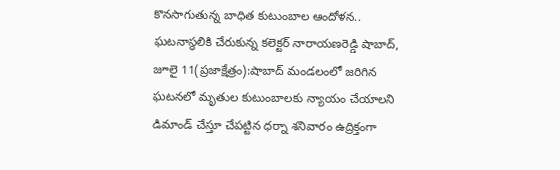కొనసాగుతున్న బాధిత కుటుంబాల ఆందోళన.. ఘటనాస్థలికి చేరుకున్న కలెక్టర్ నారాయణరెడ్డి షాబాద్, జూలై 11(ప్రజాక్షేత్రం):షాబాద్ మండలంలో జరిగిన ఘటనలో మృతుల కుటుంబాలకు న్యాయం చేయాలని డిమాండ్ చేస్తూ చేపట్టిన ధర్నా శనివారం ఉద్రిక్తంగా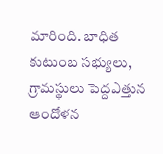మారింది. బాధిత కుటుంబ సభ్యులు, గ్రామస్థులు పెద్దఎత్తున ఆందోళన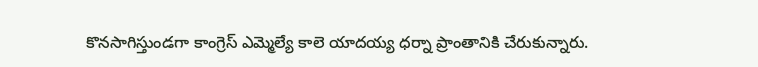కొనసాగిస్తుండగా కాంగ్రెస్ ఎమ్మెల్యే కాలె యాదయ్య ధర్నా ప్రాంతానికి చేరుకున్నారు.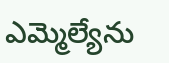ఎమ్మెల్యేను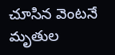చూసిన వెంటనే మృతుల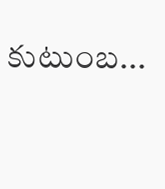కుటుంబ...